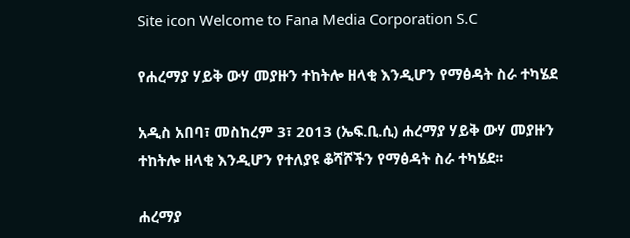Site icon Welcome to Fana Media Corporation S.C

የሐረማያ ሃይቅ ውሃ መያዙን ተከትሎ ዘላቂ እንዲሆን የማፅዳት ስራ ተካሄደ

አዲስ አበባ፣ መስከረም 3፣ 2013 (ኤፍ.ቢ.ሲ) ሐረማያ ሃይቅ ውሃ መያዙን ተከትሎ ዘላቂ እንዲሆን የተለያዩ ቆሻሾችን የማፅዳት ስራ ተካሄደ፡፡

ሐረማያ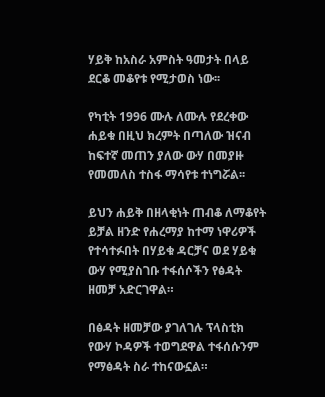ሃይቅ ከአስራ አምስት ዓመታት በላይ ደርቆ መቆየቱ የሚታወስ ነው፡፡

የካቲት 1996 ሙሉ ለሙሉ የደረቀው ሐይቁ በዚህ ክረምት በጣለው ዝናብ ከፍተኛ መጠን ያለው ውሃ በመያዙ የመመለስ ተስፋ ማሳየቱ ተነግሯል፡፡

ይህን ሐይቅ በዘላቂነት ጠብቆ ለማቆየት ይቻል ዘንድ የሐረማያ ከተማ ነዋሪዎች የተሳተፉበት በሃይቁ ዳርቻና ወደ ሃይቁ ውሃ የሚያስገቡ ተፋሰሶችን የፅዳት ዘመቻ አድርገዋል።

በፅዳት ዘመቻው ያገለገሉ ፕላስቲክ የውሃ ኮዳዎች ተወግደዋል ተፋሰሱንም የማፅዳት ስራ ተከናውኗል።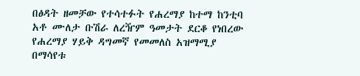በፅዳት ዘመቻው የተሳተፉት የሐረማያ ከተማ ከንቲባ አቶ ሙለታ ቡሽራ ለረዥም ዓመታት ደርቆ የነበረው የሐረማያ ሃይቅ ዳግመኛ የመመለስ አዝማሚያ በማሳየቱ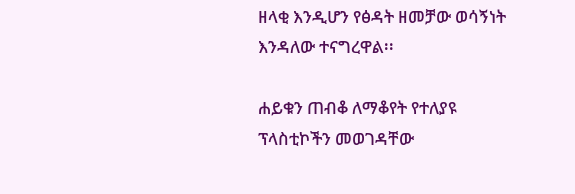ዘላቂ እንዲሆን የፅዳት ዘመቻው ወሳኝነት እንዳለው ተናግረዋል፡፡

ሐይቁን ጠብቆ ለማቆየት የተለያዩ ፕላስቲኮችን መወገዳቸው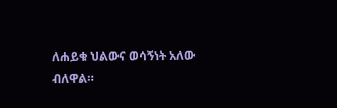ለሐይቁ ህልውና ወሳኝነት አለው ብለዋል።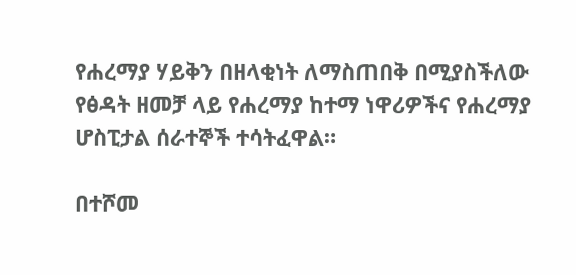የሐረማያ ሃይቅን በዘላቂነት ለማስጠበቅ በሚያስችለው የፅዳት ዘመቻ ላይ የሐረማያ ከተማ ነዋሪዎችና የሐረማያ ሆስፒታል ሰራተኞች ተሳትፈዋል።

በተሾመ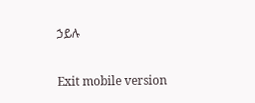ኃይሉ

Exit mobile version